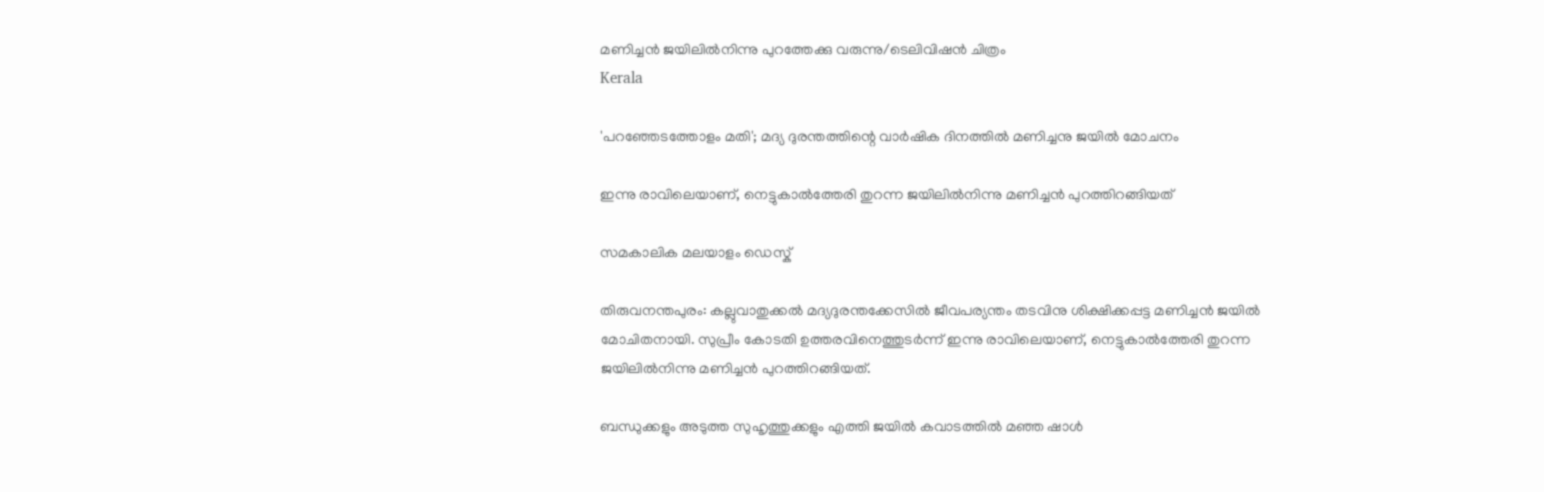മണിച്ചന്‍ ജയിലില്‍നിന്നു പുറത്തേക്കു വരുന്നു/ടെലിവിഷന്‍ ചിത്രം
Kerala

'പറഞ്ഞേടത്തോളം മതി'; മദ്യ ദുരന്തത്തിന്റെ വാര്‍ഷിക ദിനത്തില്‍ മണിച്ചനു ജയില്‍ മോചനം

ഇന്നു രാവിലെയാണ്, നെട്ടുകാല്‍ത്തേരി തുറന്ന ജയിലില്‍നിന്നു മണിച്ചന്‍ പുറത്തിറങ്ങിയത്

സമകാലിക മലയാളം ഡെസ്ക്

തിരുവനന്തപുരം: കല്ലുവാതുക്കല്‍ മദ്യദുരന്തക്കേസില്‍ ജീവപര്യന്തം തടവിനു ശിക്ഷിക്കപ്പട്ട മണിച്ചന്‍ ജയില്‍ മോചിതനായി. സുപ്രീം കോടതി ഉത്തരവിനെത്തുടര്‍ന്ന് ഇന്നു രാവിലെയാണ്, നെട്ടുകാല്‍ത്തേരി തുറന്ന ജയിലില്‍നിന്നു മണിച്ചന്‍ പുറത്തിറങ്ങിയത്.

ബന്ധുക്കളും അടുത്ത സുഹൃത്തുക്കളും എത്തി ജയില്‍ കവാടത്തില്‍ മഞ്ഞ ഷാള്‍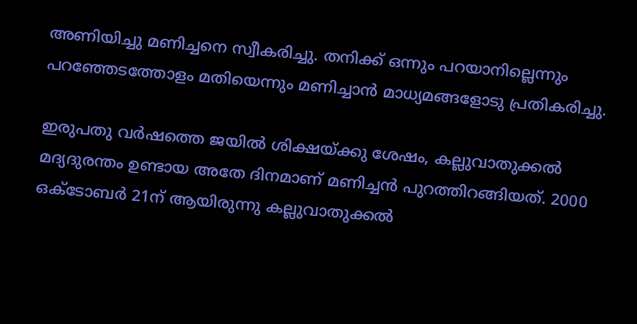അണിയിച്ചു മണിച്ചനെ സ്വീകരിച്ചു. തനിക്ക് ഒന്നും പറയാനില്ലെന്നും പറഞ്ഞേടത്തോളം മതിയെന്നും മണിച്ചാന്‍ മാധ്യമങ്ങളോടു പ്രതികരിച്ചു.

ഇരുപതു വര്‍ഷത്തെ ജയില്‍ ശിക്ഷയ്ക്കു ശേഷം, കല്ലുവാതുക്കല്‍ മദ്യദുരന്തം ഉണ്ടായ അതേ ദിനമാണ് മണിച്ചന്‍ പുറത്തിറങ്ങിയത്. 2000 ഒക്ടോബര്‍ 21ന് ആയിരുന്നു കല്ലുവാതുക്കല്‍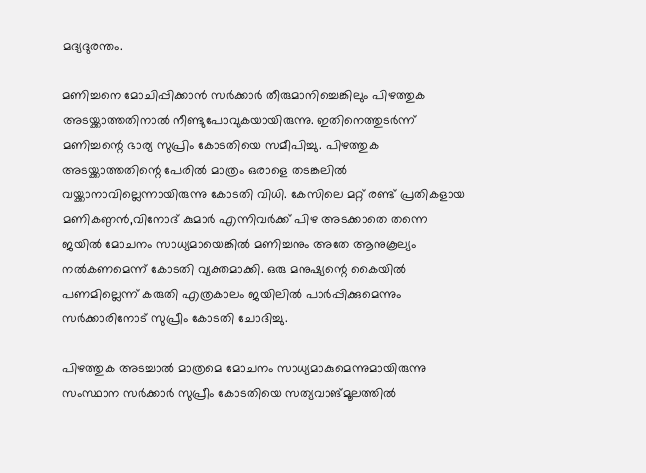മദ്യദുരന്തം.

മണിച്ചനെ മോചിപ്പിക്കാന്‍ സര്‍ക്കാര്‍ തീരുമാനിച്ചെങ്കിലും പിഴത്തുക അടയ്ക്കാത്തതിനാല്‍ നീണ്ടുപോവുകയായിരുന്നു. ഇതിനെത്തുടര്‍ന്ന് മണിച്ചന്റെ ഭാര്യ സുപ്രിം കോടതിയെ സമീപിച്ചു. പിഴത്തുക അടയ്ക്കാത്തതിന്റെ പേരില്‍ മാത്രം ഒരാളെ തടങ്കലില്‍ വയ്ക്കാനാവില്ലെന്നായിരുന്നു കോടതി വിധി. കേസിലെ മറ്റ് രണ്ട് പ്രതികളായ മണികണ്ഠന്‍,വിനോദ് കുമാര്‍ എന്നിവര്‍ക്ക് പിഴ അടക്കാതെ തന്നെ ജയില്‍ മോചനം സാധ്യമായെങ്കില്‍ മണിച്ചനും അതേ ആനുകൂല്യം നല്‍കണമെന്ന് കോടതി വ്യക്തമാക്കി. ഒരു മനുഷ്യന്റെ കൈയില്‍ പണമില്ലെന്ന് കരുതി എത്രകാലം ജയിലില്‍ പാര്‍പ്പിക്കുമെന്നും സര്‍ക്കാരിനോട് സുപ്രീം കോടതി ചോദിച്ചു.

പിഴത്തുക അടച്ചാല്‍ മാത്രമെ മോചനം സാധ്യമാകുമെന്നുമായിരുന്നു സംസ്ഥാന സര്‍ക്കാര്‍ സുപ്രീം കോടതിയെ സത്യവാങ്മൂലത്തില്‍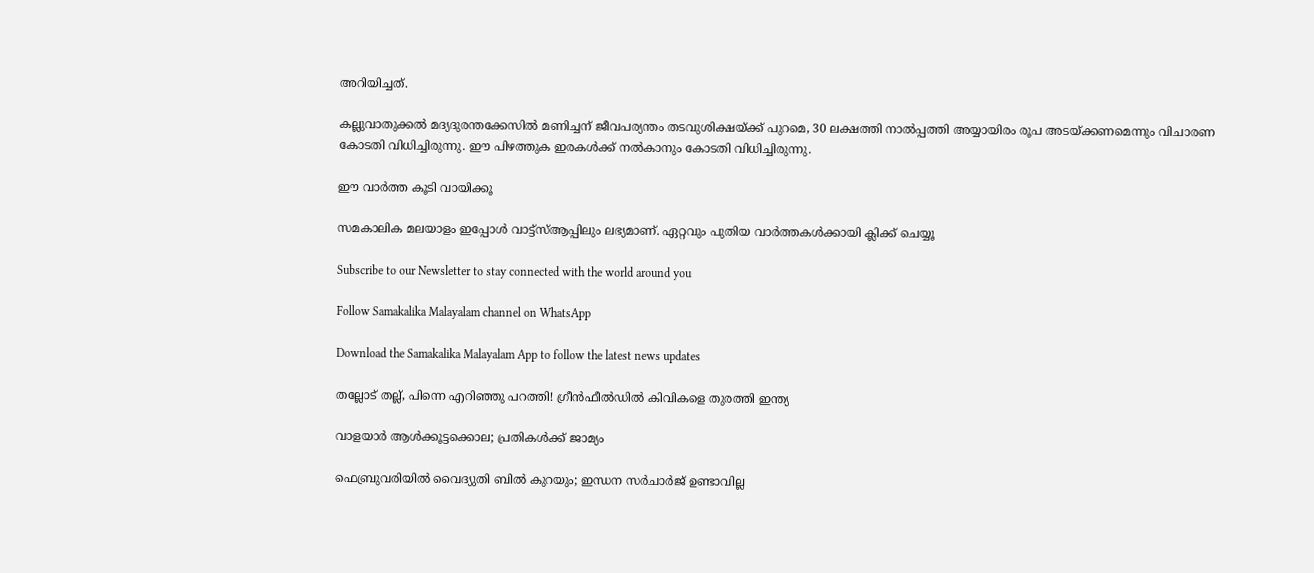അറിയിച്ചത്.

കല്ലുവാതുക്കല്‍ മദ്യദുരന്തക്കേസില്‍ മണിച്ചന് ജീവപര്യന്തം തടവുശിക്ഷയ്ക്ക് പുറമെ, 30 ലക്ഷത്തി നാല്‍പ്പത്തി അയ്യായിരം രൂപ അടയ്ക്കണമെന്നും വിചാരണ കോടതി വിധിച്ചിരുന്നു. ഈ പിഴത്തുക ഇരകള്‍ക്ക് നല്‍കാനും കോടതി വിധിച്ചിരുന്നു.

ഈ വാര്‍ത്ത കൂടി വായിക്കൂ

സമകാലിക മലയാളം ഇപ്പോള്‍ വാട്ട്‌സ്ആപ്പിലും ലഭ്യമാണ്. ഏറ്റവും പുതിയ വാര്‍ത്തകള്‍ക്കായി ക്ലിക്ക് ചെയ്യൂ

Subscribe to our Newsletter to stay connected with the world around you

Follow Samakalika Malayalam channel on WhatsApp

Download the Samakalika Malayalam App to follow the latest news updates

തല്ലോട് തല്ല്, പിന്നെ എറിഞ്ഞു പറത്തി! ഗ്രീന്‍ഫീല്‍ഡില്‍ കിവികളെ തുരത്തി ഇന്ത്യ

വാളയാര്‍ ആള്‍ക്കൂട്ടക്കൊല; പ്രതികള്‍ക്ക് ജാമ്യം

ഫെബ്രുവരിയില്‍ വൈദ്യുതി ബില്‍ കുറയും; ഇന്ധന സര്‍ചാര്‍ജ് ഉണ്ടാവില്ല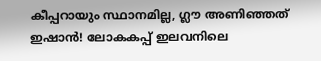കീപ്പറായും സ്ഥാനമില്ല, ഗ്ലൗ അണിഞ്ഞത് ഇഷാൻ! ലോകകപ്പ് ഇലവനിലെ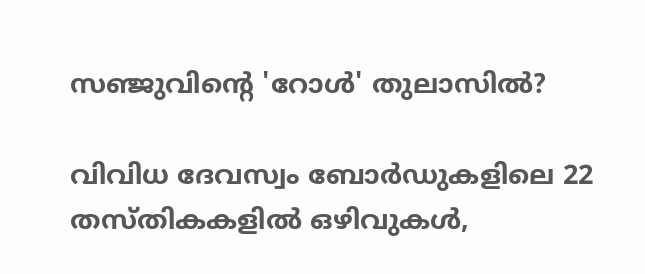സഞ്ജുവിന്റെ 'റോൾ' തുലാസിൽ?

വിവിധ ദേവസ്വം ബോർഡുകളിലെ 22 തസ്തികകളിൽ ഒഴിവുകൾ,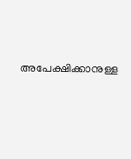അപേക്ഷിക്കാനുള്ള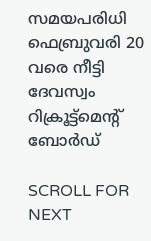സമയപരിധി ഫെബ്രുവരി 20 വരെ നീട്ടി ദേവസ്വം റിക്രൂട്ട്മെന്റ് ബോർഡ്

SCROLL FOR NEXT